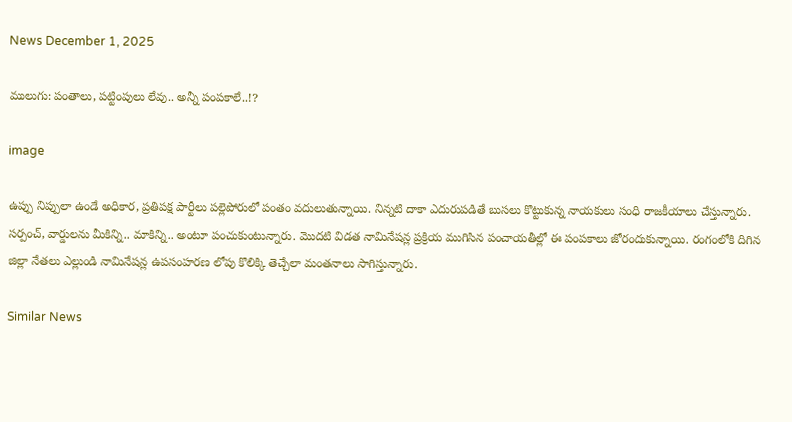News December 1, 2025

ములుగు: పంతాలు, పట్టింపులు లేవు.. అన్నీ పంపకాలే..!?

image

ఉప్పు నిప్పులా ఉండే అధికార, ప్రతిపక్ష పార్టీలు పల్లెపోరులో పంతం వదులుతున్నాయి. నిన్నటి దాకా ఎదురుపడితే బుసలు కొట్టుకున్న నాయకులు సంధి రాజకీయాలు చేస్తున్నారు. సర్పంచ్, వార్డులను మీకిన్ని.. మాకిన్ని.. అంటూ పంచుకుంటున్నారు. మొదటి విడత నామినేషన్ల ప్రక్రియ ముగిసిన పంచాయతీల్లో ఈ పంపకాలు జోరందుకున్నాయి. రంగంలోకి దిగిన జిల్లా నేతలు ఎల్లుండి నామినేషన్ల ఉపసంహరణ లోపు కొలిక్కి తెచ్చేలా మంతనాలు సాగిస్తున్నారు.

Similar News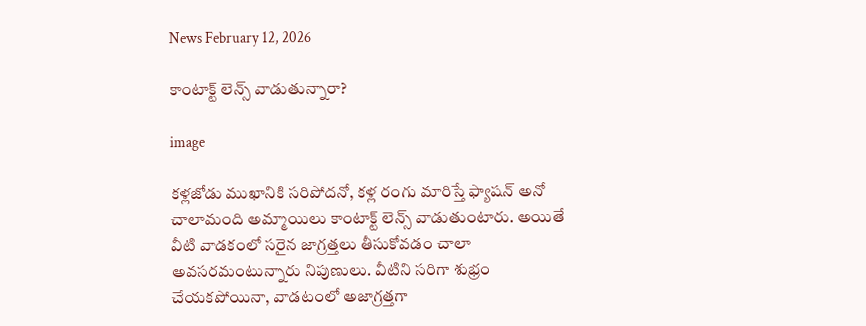News February 12, 2026

కాంటాక్ట్ లెన్స్ వాడుతున్నారా?

image

కళ్లజోడు ముఖానికి సరిపోదనో, కళ్ల రంగు మారిస్తే ఫ్యాషన్ అనో చాలామంది అమ్మాయిలు కాంటాక్ట్ లెన్స్ వాడుతుంటారు. అయితే వీటి వాడకంలో సరైన జాగ్రత్తలు తీసుకోవడం చాలా అవసరమంటున్నారు నిపుణులు. వీటిని సరిగా శుభ్రం చేయకపోయినా, వాడటంలో అజాగ్రత్తగా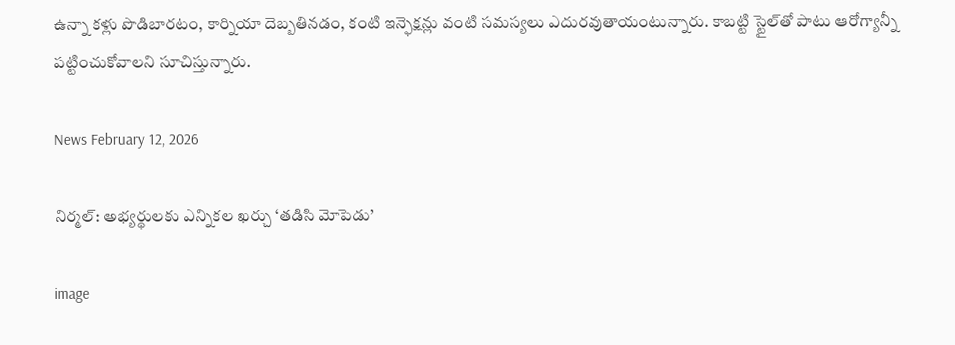ఉన్నా కళ్లు పొడిబారటం, కార్నియా దెబ్బతినడం, కంటి ఇన్ఫెక్షన్లు వంటి సమస్యలు ఎదురవుతాయంటున్నారు. కాబట్టి స్టైల్‌తో పాటు ఆరోగ్యాన్నీ పట్టించుకోవాలని సూచిస్తున్నారు.

News February 12, 2026

నిర్మల్: అభ్యర్థులకు ఎన్నికల ఖర్చు ‘తడిసి మోపెడు’

image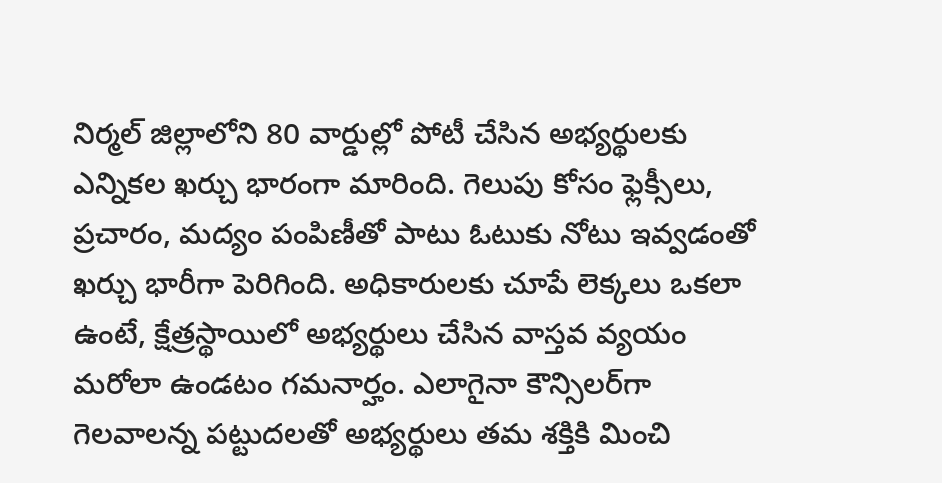నిర్మల్ జిల్లాలోని 80 వార్డుల్లో పోటీ చేసిన అభ్యర్థులకు ఎన్నికల ఖర్చు భారంగా మారింది. గెలుపు కోసం ఫ్లెక్సీలు, ప్రచారం, మద్యం పంపిణీతో పాటు ఓటుకు నోటు ఇవ్వడంతో ఖర్చు భారీగా పెరిగింది. అధికారులకు చూపే లెక్కలు ఒకలా ఉంటే, క్షేత్రస్థాయిలో అభ్యర్థులు చేసిన వాస్తవ వ్యయం మరోలా ఉండటం గమనార్హం. ఎలాగైనా కౌన్సిలర్‌గా గెలవాలన్న పట్టుదలతో అభ్యర్థులు తమ శక్తికి మించి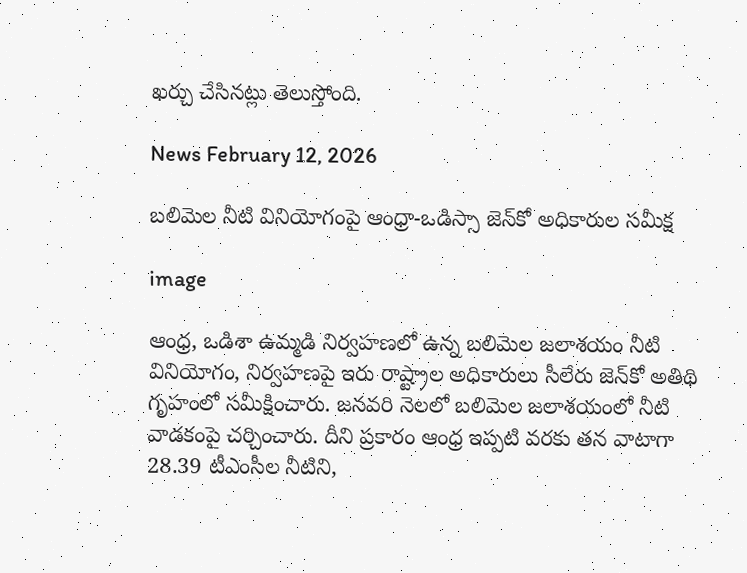ఖర్చు చేసినట్లు తెలుస్తోంది.

News February 12, 2026

బలిమెల నీటి వినియోగంపై ఆంధ్రా-ఒడిస్సా జెన్‌కో అధికారుల సమీక్ష

image

ఆంధ్ర, ఒడిశా ఉమ్మడి నిర్వహణలో ఉన్న బలిమెల జలాశయం నీటి వినియోగం, నిర్వహణపై ఇరు రాష్ట్రాల అధికారులు సీలేరు జెన్‌కో అతిథి గృహంలో సమీక్షించారు. జ‌న‌వ‌రి నెల‌లో బ‌లిమెల జ‌లాశ‌యంలో నీటి వాడ‌కంపై చ‌ర్చించారు. దీని ప్రకారం ఆంధ్ర ఇప్పటి వరకు తన వాటాగా 28.39 టీఎంసీల నీటిని,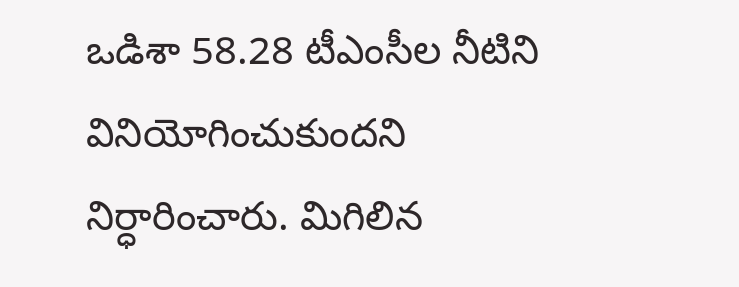ఒడిశా 58.28 టీఎంసీల నీటిని వినియోగించుకుంద‌ని నిర్ధారించారు. మిగిలిన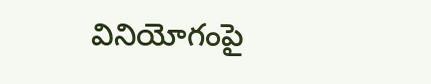వినియోగంపై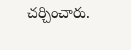చర్చించారు.